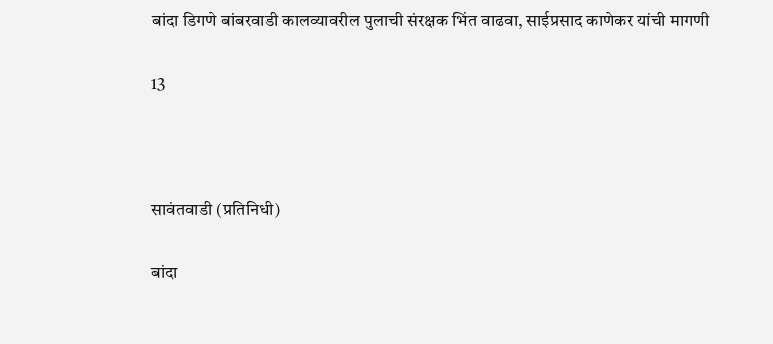बांदा डिगणे बांबरवाडी कालव्यावरील पुलाची संरक्षक भिंत वाढवा, साईप्रसाद काणेकर यांची मागणी

13



सावंतवाडी (प्रतिनिधी)

बांदा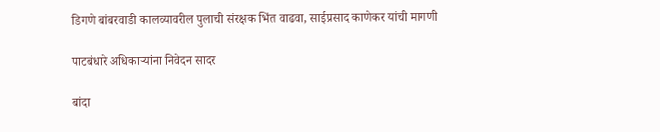डिगणे बांबरवाडी कालव्यावरील पुलाची संरक्षक भिंत वाढवा, साईप्रसाद काणेकर यांची मागणी

पाटबंधारे अधिकाऱ्यांना निवेदन सादर

बांदा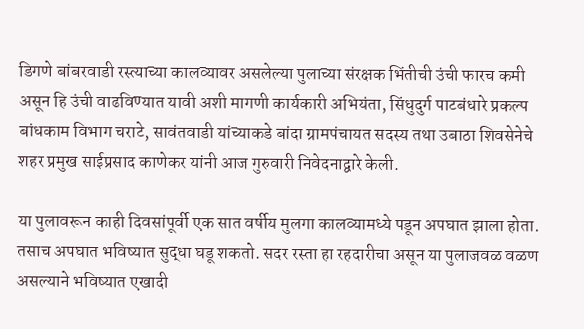डिगणे बांबरवाडी रस्त्याच्या कालव्यावर असलेल्या पुलाच्या संरक्षक भिंतीची उंची फारच कमी असून हि उंची वाढविण्यात यावी अशी मागणी कार्यकारी अभियंता, सिंधुदुर्ग पाटबंधारे प्रकल्प बांधकाम विभाग चराटे, सावंतवाडी यांच्याकडे बांदा ग्रामपंचायत सदस्य तथा उबाठा शिवसेनेचे शहर प्रमुख साईप्रसाद काणेकर यांनी आज गुरुवारी निवेदनाद्वारे केली.

या पुलावरून काही दिवसांपूर्वी एक सात वर्षीय मुलगा कालव्यामध्ये पडून अपघात झाला होता. तसाच अपघात भविष्यात सुद्धा घडू शकतो. सदर रस्ता हा रहदारीचा असून या पुलाजवळ वळण असल्याने भविष्यात एखादी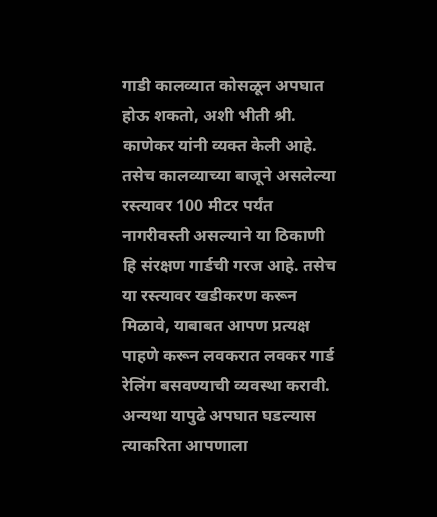गाडी कालव्यात कोसळून अपघात होऊ शकतो, अशी भीती श्री. काणेकर यांनी व्यक्त केली आहे. तसेच कालव्याच्या बाजूने असलेल्या रस्त्यावर 100 मीटर पर्यंत नागरीवस्ती असल्याने या ठिकाणी हि संरक्षण गार्डची गरज आहे. तसेच या रस्त्यावर खडीकरण करून मिळावे, याबाबत आपण प्रत्यक्ष पाहणे करून लवकरात लवकर गार्ड रेलिंग बसवण्याची व्यवस्था करावी. अन्यथा यापुढे अपघात घडल्यास त्याकरिता आपणाला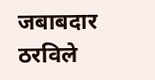जबाबदार ठरविले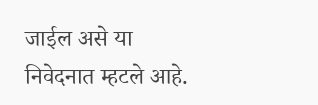जाईल असे या निवेदनात म्हटले आहे.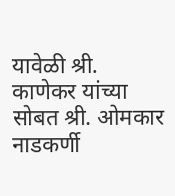यावेळी श्री. काणेकर यांच्या सोबत श्री. ओमकार नाडकर्णी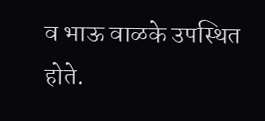व भाऊ वाळके उपस्थित होते.